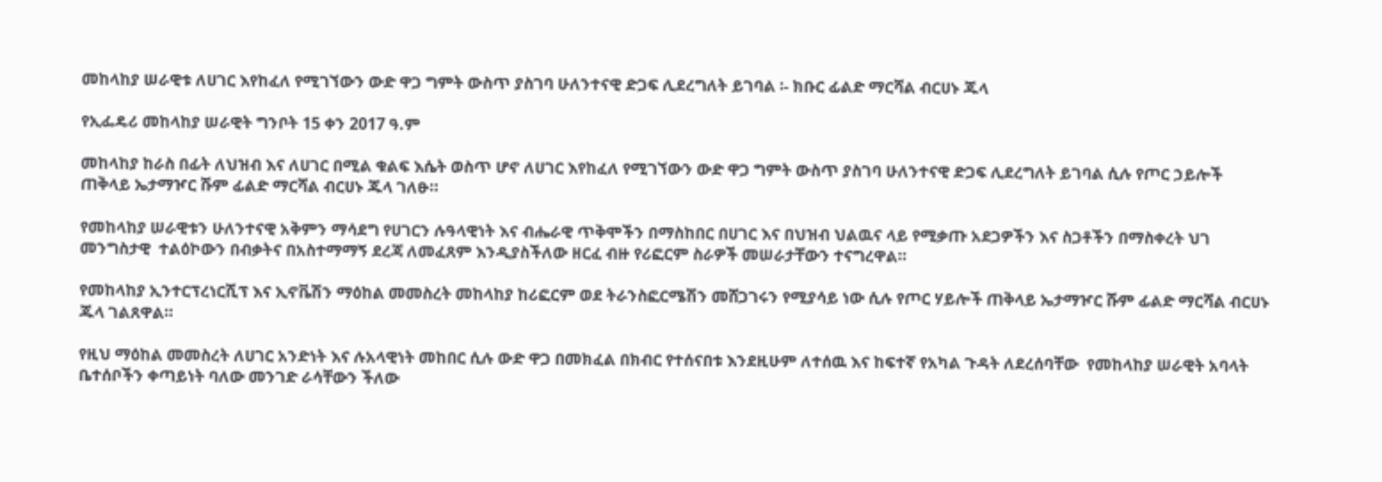መከላከያ ሠራዊቱ ለሀገር እየከፈለ የሚገኘውን ውድ ዋጋ ግምት ውስጥ ያስገባ ሁለንተናዊ ድጋፍ ሊደረግለት ይገባል ፡- ክቡር ፊልድ ማርሻል ብርሀኑ ጁላ

የኢፌዴሪ መከላከያ ሠራዊት ግንቦት 15 ቀን 2017 ዓ.ም

መከላከያ ከራስ በፊት ለህዝብ እና ለሀገር በሚል ቁልፍ እሴት ወስጥ ሆኖ ለሀገር እየከፈለ የሚገኘውን ውድ ዋጋ ግምት ውስጥ ያስገባ ሁለንተናዊ ድጋፍ ሊደረግለት ይገባል ሲሉ የጦር ኃይሎች ጠቅላይ ኤታማዦር ሹም ፊልድ ማርሻል ብርሀኑ ጁላ ገለፁ።

የመከላከያ ሠራዊቱን ሁለንተናዊ አቅምን ማሳደግ የሀገርን ሉዓላዊነት እና ብሔራዊ ጥቅሞችን በማስከበር በሀገር እና በህዝብ ህልዉና ላይ የሚቃጡ አደጋዎችን እና ስጋቶችን በማስቀረት ህገ መንግስታዊ  ተልዕኮውን በብቃትና በአስተማማኝ ደረጃ ለመፈጸም እንዲያስችለው ዘርፈ ብዙ የሪፎርም ስራዎች መሠራታቸውን ተናግረዋል።

የመከላከያ ኢንተርፕረነርሺፕ እና ኢኖቬሽን ማዕከል መመስረት መከላከያ ከሪፎርም ወደ ትራንስፎርሜሽን መሸጋገሩን የሚያሳይ ነው ሲሉ የጦር ሃይሎች ጠቅላይ ኤታማዦር ሹም ፊልድ ማርሻል ብርሀኑ ጁላ ገልጸዋል።

የዚህ ማዕከል መመስረት ለሀገር አንድነት እና ሉአላዊነት መከበር ሲሉ ውድ ዋጋ በመክፈል በክብር የተሰናበቱ እንደዚሁም ለተሰዉ እና ከፍተኛ የአካል ጉዳት ለደረሰባቸው  የመከላከያ ሠራዊት አባላት ቤተሰቦችን ቀጣይነት ባለው መንገድ ራሳቸውን ችለው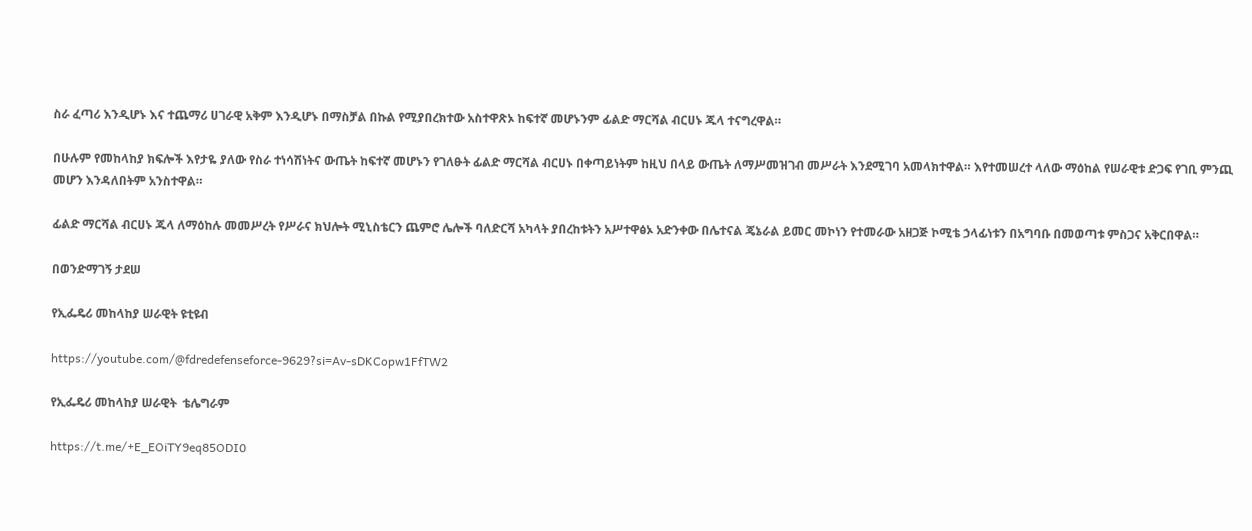ስራ ፈጣሪ እንዲሆኑ እና ተጨማሪ ሀገራዊ አቅም እንዲሆኑ በማስቻል በኩል የሚያበረክተው አስተዋጽኦ ከፍተኛ መሆኑንም ፊልድ ማርሻል ብርሀኑ ጁላ ተናግረዋል።

በሁሉም የመከላከያ ክፍሎች እየታዬ ያለው የስራ ተነሳሽነትና ውጤት ከፍተኛ መሆኑን የገለፁት ፊልድ ማርሻል ብርሀኑ በቀጣይነትም ከዚህ በላይ ውጤት ለማሥመዝገብ መሥራት እንደሚገባ አመላክተዋል። እየተመሠረተ ላለው ማዕከል የሠራዊቱ ድጋፍ የገቢ ምንጪ መሆን እንዳለበትም አንስተዋል።

ፊልድ ማርሻል ብርሀኑ ጁላ ለማዕከሉ መመሥረት የሥራና ክህሎት ሚኒስቴርን ጨምሮ ሌሎች ባለድርሻ አካላት ያበረከቱትን አሥተዋፅኦ አድንቀው በሌተናል ጄኔራል ይመር መኮነን የተመራው አዘጋጅ ኮሚቴ ኃላፊነቱን በአግባቡ በመወጣቱ ምስጋና አቅርበዋል።

በወንድማገኝ ታደሠ

የኢፌዴሪ መከላከያ ሠራዊት ዩቲዩብ

https://youtube.com/@fdredefenseforce-9629?si=Av-sDKCopw1FfTW2

የኢፌዴሪ መከላከያ ሠራዊት  ቴሌግራም

https://t.me/+E_EOiTY9eq85ODI0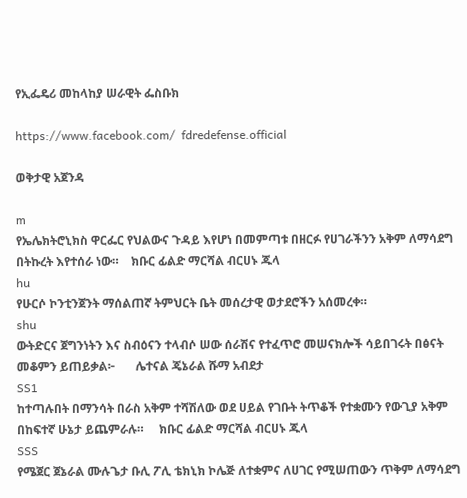የኢፌዴሪ መከላከያ ሠራዊት ፌስቡክ

https://www.facebook.com/  fdredefense.official

ወቅታዊ አጀንዳ

m
የኤሌክትሮኒክስ ዋርፌር የህልውና ጉዳይ እየሆነ በመምጣቱ በዘርፉ የሀገራችንን አቅም ለማሳደግ በትኩረት እየተሰራ ነው።    ክቡር ፊልድ ማርሻል ብርሀኑ ጁላ
hu
የሁርሶ ኮንቲንጀንት ማሰልጠኛ ትምህርት ቤት መሰረታዊ ወታደሮችን አሰመረቀ።
shu
ውትድርና ጀግንነትን እና ስብዕናን ተላብሶ ሠው ሰራሽና የተፈጥሮ መሠናክሎች ሳይበገሩት በፅናት መቆምን ይጠይቃል፦       ሌተናል ጄኔራል ሹማ አብደታ
SS1
ከተጣሉበት በማንሳት በራስ አቅም ተሻሽለው ወደ ሀይል የገቡት ትጥቆች የተቋሙን የውጊያ አቅም በከፍተኛ ሁኔታ ይጨምራሉ።     ክቡር ፊልድ ማርሻል ብርሀኑ ጁላ
SSS
የሜጀር ጀኔራል ሙሉጌታ ቡሊ ፖሊ ቴክኒክ ኮሌጅ ለተቋምና ለሀገር የሚሠጠውን ጥቅም ለማሳደግ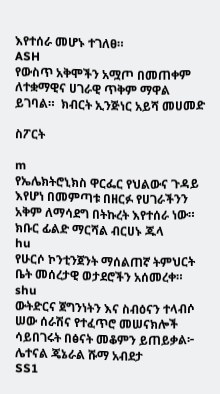እየተሰራ መሆኑ ተገለፀ።
ASH
የውስጥ አቅሞችን አሟጦ በመጠቀም ለተቋማዊና ሀገራዊ ጥቅም ማዋል ይገባል።  ክብርት ኢንጅነር አይሻ መሀመድ

ስፖርት

m
የኤሌክትሮኒክስ ዋርፌር የህልውና ጉዳይ እየሆነ በመምጣቱ በዘርፉ የሀገራችንን አቅም ለማሳደግ በትኩረት እየተሰራ ነው።    ክቡር ፊልድ ማርሻል ብርሀኑ ጁላ
hu
የሁርሶ ኮንቲንጀንት ማሰልጠኛ ትምህርት ቤት መሰረታዊ ወታደሮችን አሰመረቀ።
shu
ውትድርና ጀግንነትን እና ስብዕናን ተላብሶ ሠው ሰራሽና የተፈጥሮ መሠናክሎች ሳይበገሩት በፅናት መቆምን ይጠይቃል፦       ሌተናል ጄኔራል ሹማ አብደታ
SS1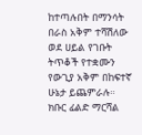ከተጣሉበት በማንሳት በራስ አቅም ተሻሽለው ወደ ሀይል የገቡት ትጥቆች የተቋሙን የውጊያ አቅም በከፍተኛ ሁኔታ ይጨምራሉ።     ክቡር ፊልድ ማርሻል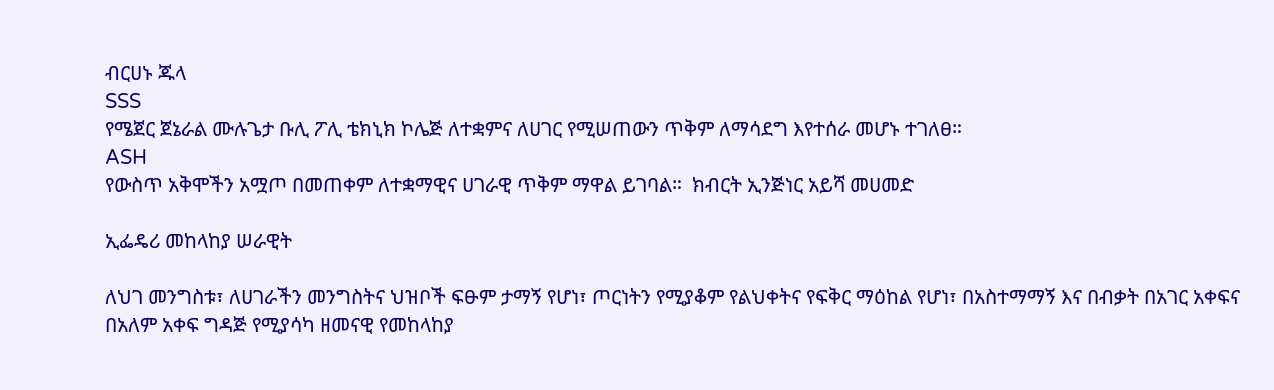ብርሀኑ ጁላ
SSS
የሜጀር ጀኔራል ሙሉጌታ ቡሊ ፖሊ ቴክኒክ ኮሌጅ ለተቋምና ለሀገር የሚሠጠውን ጥቅም ለማሳደግ እየተሰራ መሆኑ ተገለፀ።
ASH
የውስጥ አቅሞችን አሟጦ በመጠቀም ለተቋማዊና ሀገራዊ ጥቅም ማዋል ይገባል።  ክብርት ኢንጅነር አይሻ መሀመድ

ኢፌዴሪ መከላከያ ሠራዊት

ለህገ መንግስቱ፣ ለሀገራችን መንግስትና ህዝቦች ፍፁም ታማኝ የሆነ፣ ጦርነትን የሚያቆም የልህቀትና የፍቅር ማዕከል የሆነ፣ በአስተማማኝ እና በብቃት በአገር አቀፍና በአለም አቀፍ ግዳጅ የሚያሳካ ዘመናዊ የመከላከያ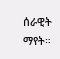ሰራዊት ማየት።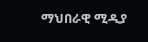ማህበራዊ ሚዲያ